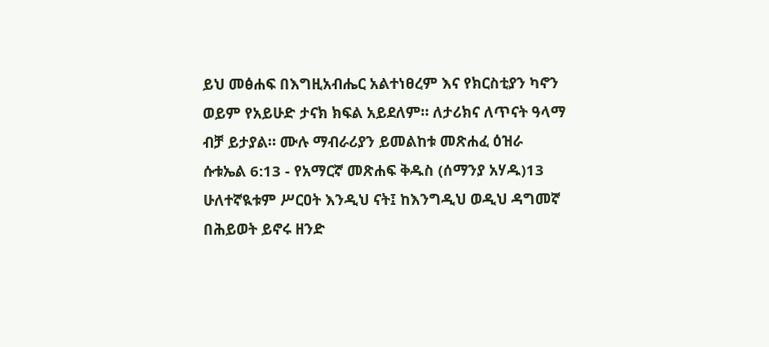ይህ መፅሐፍ በእግዚአብሔር አልተነፀረም እና የክርስቲያን ካኖን ወይም የአይሁድ ታናክ ክፍል አይደለም። ለታሪክና ለጥናት ዓላማ ብቻ ይታያል። ሙሉ ማብራሪያን ይመልከቱ መጽሐፈ ዕዝራ ሱቱኤል 6:13 - የአማርኛ መጽሐፍ ቅዱስ (ሰማንያ አሃዱ)13 ሁለተኛዪቱም ሥርዐት እንዲህ ናት፤ ከእንግዲህ ወዲህ ዳግመኛ በሕይወት ይኖሩ ዘንድ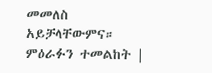መመለስ አይቻላቸውምና። ምዕራፉን ተመልከት |